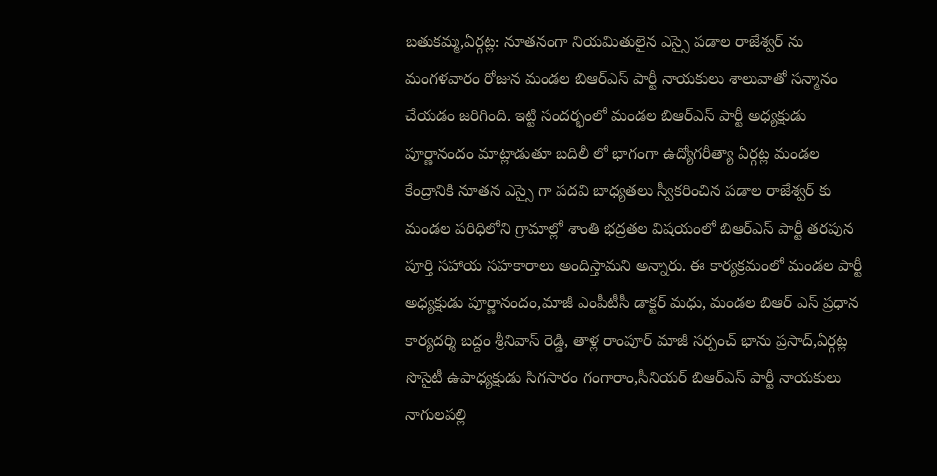బతుకమ్మ,ఏర్గట్ల: నూతనంగా నియమితులైన ఎస్సై పడాల రాజేశ్వర్ ను మంగళవారం రోజున మండల బిఆర్ఎస్ పార్టీ నాయకులు శాలువాతో సన్మానం చేయడం జరిగింది. ఇట్టి సందర్భంలో మండల బిఆర్ఎస్ పార్టీ అధ్యక్షుడు పూర్ణానందం మాట్లాడుతూ బదిలీ లో భాగంగా ఉద్యోగరీత్యా ఏర్గట్ల మండల కేంద్రానికి నూతన ఎస్సై గా పదవి బాధ్యతలు స్వీకరించిన పడాల రాజేశ్వర్ కు మండల పరిధిలోని గ్రామాల్లో శాంతి భద్రతల విషయంలో బిఆర్ఎస్ పార్టీ తరపున పూర్తి సహాయ సహకారాలు అందిస్తామని అన్నారు. ఈ కార్యక్రమంలో మండల పార్టీ అధ్యక్షుడు పూర్ణానందం,మాజీ ఎంపీటీసీ డాక్టర్ మధు, మండల బిఆర్ ఎస్ ప్రధాన కార్యదర్శి బద్దం శ్రీనివాస్ రెడ్డి, తాళ్ల రాంపూర్ మాజీ సర్పంచ్ భాను ప్రసాద్,ఏర్గట్ల సొసైటీ ఉపాధ్యక్షుడు సిగసారం గంగారాం,సీనియర్ బిఆర్ఎస్ పార్టీ నాయకులు నాగులపల్లి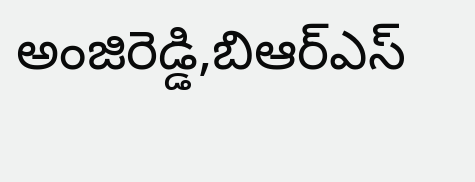అంజిరెడ్డి,బిఆర్ఎస్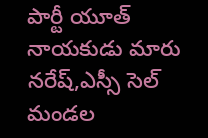పార్టీ యూత్ నాయకుడు మారు నరేష్,ఎస్సీ సెల్ మండల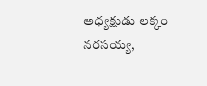అధ్యక్షుడు లక్కం నరసయ్య,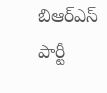బిఆర్ఎస్ పార్టీ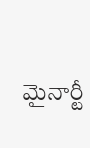మైనార్టీ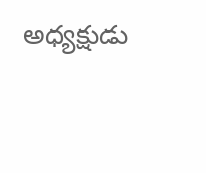అధ్యక్షుడు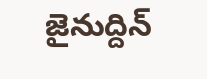జైనుద్దిన్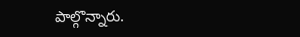పాల్గొన్నారు.